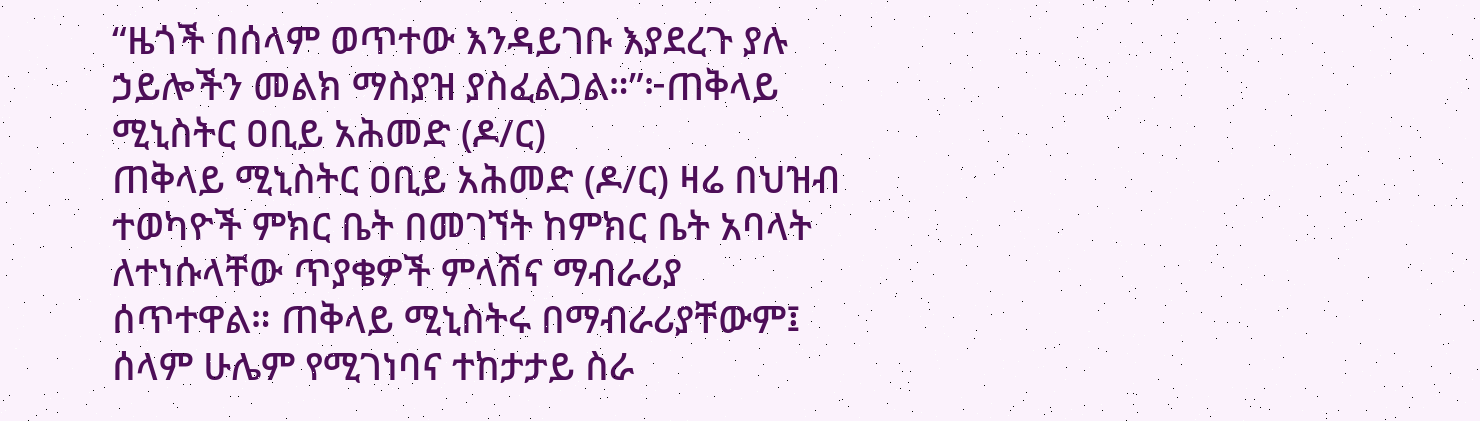“ዜጎች በሰላም ወጥተው እንዳይገቡ እያደረጉ ያሉ ኃይሎችን መልክ ማስያዝ ያስፈልጋል።”፦ጠቅላይ ሚኒስትር ዐቢይ አሕመድ (ዶ/ር)
ጠቅላይ ሚኒስትር ዐቢይ አሕመድ (ዶ/ር) ዛሬ በህዝብ ተወካዮች ምክር ቤት በመገኘት ከምክር ቤት አባላት ለተነሱላቸው ጥያቄዎች ምላሽና ማብራሪያ ሰጥተዋል። ጠቅላይ ሚኒስትሩ በማብራሪያቸውም፤ ሰላም ሁሌም የሚገነባና ተከታታይ ስራ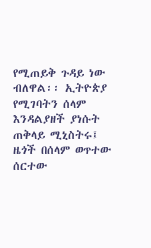የሚጠይቅ ጉዳይ ነው ብለዋል፡፡ ኢትዮጵያ የሚገባትን ሰላም እንዳልያዘች ያነሱት ጠቅላይ ሚኒስትሩ፤ ዜጎች በሰላም ወጥተው ሰርተው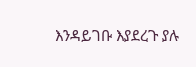እንዳይገቡ እያደረጉ ያሉ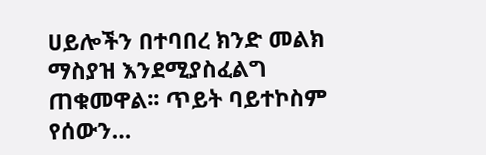ሀይሎችን በተባበረ ክንድ መልክ ማስያዝ እንደሚያስፈልግ ጠቁመዋል፡፡ ጥይት ባይተኮስም የሰውን…